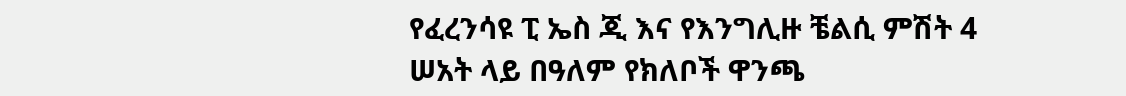የፈረንሳዩ ፒ ኤስ ጂ እና የእንግሊዙ ቼልሲ ምሽት 4 ሠአት ላይ በዓለም የክለቦች ዋንጫ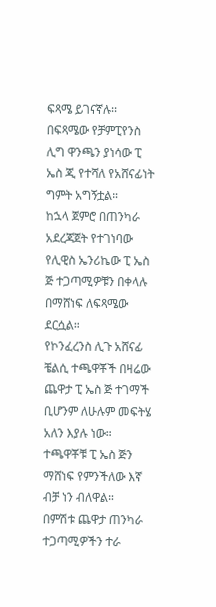ፍጻሜ ይገናኛሉ፡፡
በፍጻሜው የቻምፒየንስ ሊግ ዋንጫን ያነሳው ፒ ኤስ ጂ የተሻለ የአሸናፊነት ግምት አግኝቷል።
ከኋላ ጀምሮ በጠንካራ አደረጃጀት የተገነባው የሊዊስ ኤንሪኬው ፒ ኤስ ጅ ተጋጣሚዎቹን በቀላሉ በማሸነፍ ለፍጻሜው ደርሷል።
የኮንፈረንስ ሊጉ አሸናፊ ቼልሲ ተጫዋቾች በዛሬው ጨዋታ ፒ ኤስ ጅ ተገማች ቢሆንም ለሁሉም መፍትሄ አለን እያሉ ነው።
ተጫዋቾቹ ፒ ኤስ ጅን ማሸነፍ የምንችለው እኛ ብቻ ነን ብለዋል።
በምሽቱ ጨዋታ ጠንካራ ተጋጣሚዎችን ተራ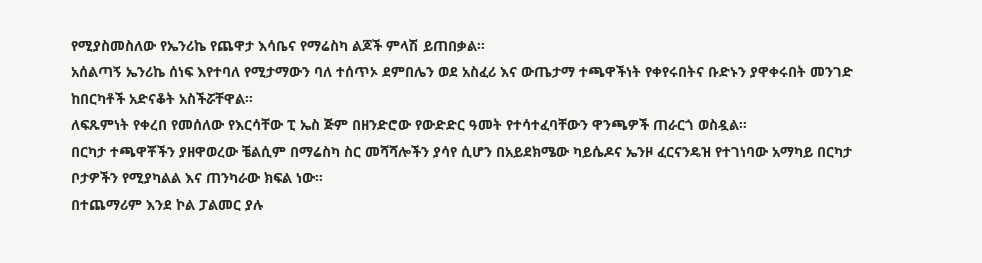የሚያስመስለው የኤንሪኬ የጨዋታ እሳቤና የማሬስካ ልጆች ምላሽ ይጠበቃል።
አሰልጣኝ ኤንሪኬ ሰነፍ እየተባለ የሚታማውን ባለ ተሰጥኦ ደምበሌን ወደ አስፈሪ እና ውጤታማ ተጫዋችነት የቀየሩበትና ቡድኑን ያዋቀሩበት መንገድ ከበርካቶች አድናቆት አስችሯቸዋል።
ለፍጹምነት የቀረበ የመሰለው የእርሳቸው ፒ ኤስ ጅም በዘንድሮው የውድድር ዓመት የተሳተፈባቸውን ዋንጫዎች ጠራርጎ ወስዷል።
በርካታ ተጫዋቾችን ያዘዋወረው ቼልሲም በማሬስካ ስር መሻሻሎችን ያሳየ ሲሆን በአይደክሜው ካይሴዶና ኤንዞ ፈርናንዴዝ የተገነባው አማካይ በርካታ ቦታዎችን የሚያካልል እና ጠንካራው ክፍል ነው።
በተጨማሪም እንደ ኮል ፓልመር ያሉ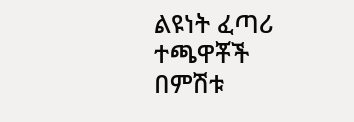ልዩነት ፈጣሪ ተጫዋቾች በምሽቱ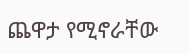ጨዋታ የሚኖራቸው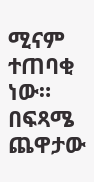ሚናም ተጠባቂ ነው።
በፍጻሜ ጨዋታው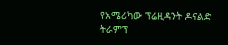የአሜሪካው ፕሬዚዳንት ዶናልድ ትራምፕ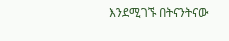እንደሚገኙ በትናንትናው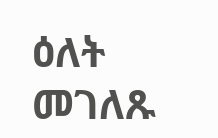ዕለት መገለጹ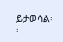ይታወሳል፡፡